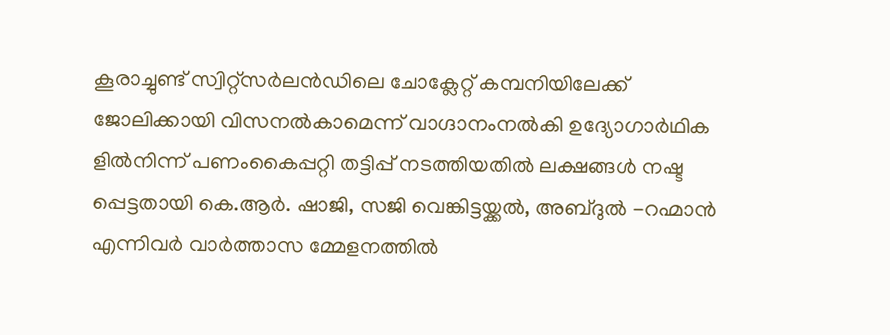കൂരാച്ചുണ്ട് സ്വിറ്റ്സർലൻഡിലെ ചോക്ലേറ്റ് കമ്പനിയിലേക്ക് ജോലിക്കായി വിസനൽകാമെന്ന് വാഗ്ദാനംനൽകി ഉദ്യോഗാർഥിക ളിൽനിന്ന് പണംകൈപ്പറ്റി തട്ടിപ്പ് നടത്തിയതിൽ ലക്ഷങ്ങൾ നഷ്ട പ്പെട്ടതായി കെ.ആർ. ഷാജി, സജി വെങ്കിട്ടയ്ക്കൽ, അബ്ദുൽ -റഹ്മാൻ എന്നിവർ വാർത്താസ മ്മേളനത്തിൽ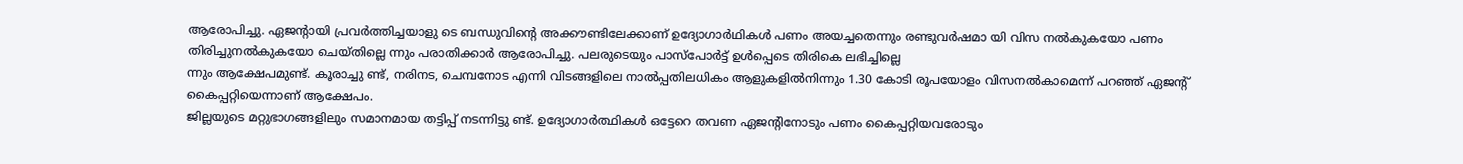ആരോപിച്ചു. ഏജന്റായി പ്രവർത്തിച്ചയാളു ടെ ബന്ധുവിൻ്റെ അക്കൗണ്ടിലേക്കാണ് ഉദ്യോഗാർഥികൾ പണം അയച്ചതെന്നും രണ്ടുവർഷമാ യി വിസ നൽകുകയോ പണം തിരിച്ചുനൽകുകയോ ചെയ്തില്ലെ ന്നും പരാതിക്കാർ ആരോപിച്ചു. പലരുടെയും പാസ്പോർട്ട് ഉൾപ്പെടെ തിരികെ ലഭിച്ചില്ലെ
ന്നും ആക്ഷേപമുണ്ട്. കൂരാച്ചു ണ്ട്, നരിനട, ചെമ്പനോട എന്നി വിടങ്ങളിലെ നാൽപ്പതിലധികം ആളുകളിൽനിന്നും 1.30 കോടി രൂപയോളം വിസനൽകാമെന്ന് പറഞ്ഞ് ഏജന്റ് കൈപ്പറ്റിയെന്നാണ് ആക്ഷേപം.
ജില്ലയുടെ മറ്റുഭാഗങ്ങളിലും സമാനമായ തട്ടിപ്പ് നടന്നിട്ടു ണ്ട്. ഉദ്യോഗാർത്ഥികൾ ഒട്ടേറെ തവണ ഏജന്റിനോടും പണം കൈപ്പറ്റിയവരോടും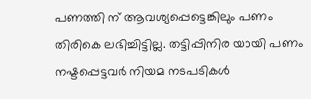പണത്തി ന് ആവശ്യപ്പെട്ടെങ്കിലും പണം തിരികെ ലഭിച്ചിട്ടില്ല. തട്ടിപ്പിനിര യായി പണം നഷ്ടപ്പെട്ടവർ നിയമ നടപടികൾ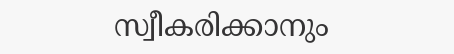സ്വീകരിക്കാനും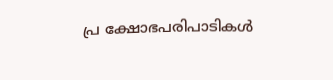പ്ര ക്ഷോഭപരിപാടികൾ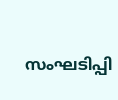സംഘടിപ്പി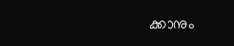ക്കാനും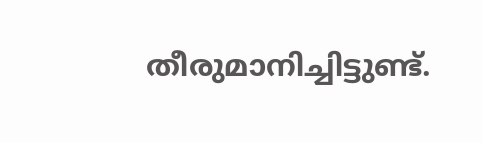തീരുമാനിച്ചിട്ടുണ്ട്.